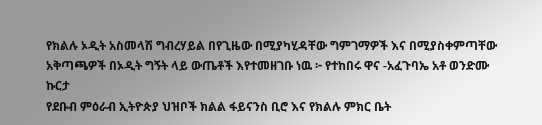የክልሉ ኦዲት አስመላሽ ግብረሃይል በየጊዜው በሚያካሂዳቸው ግምገማዎች እና በሚያስቀምጣቸው አቅጣጫዎች በኦዲት ግኝት ላይ ውጤቶች እየተመዘገቡ ነዉ ፦ የተከበሩ ዋና -አፈጉባኤ አቶ ወንድሙ ኩርታ
የደቡብ ምዕራብ ኢትዮጵያ ህዝቦች ክልል ፋይናንስ ቢሮ እና የክልሉ ምክር ቤት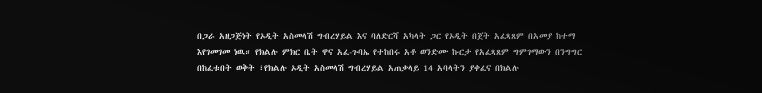በጋራ አዘጋጅነት የኦዲት አስመላሽ ግብረሃይል እና ባለድርሻ አካላት ጋር የኦዲት በጀት አፈጻጸም በአመያ ከተማ እየገመገመ ነዉ። የክልሉ ምክር ቤት ዋና አፈ-ጉባኤ የተከበሩ አቶ ወንድሙ ኩርታ የአፈጻጸም ግምገማውን በንግግር በከፈቱበት ወቅት ፣የክልሉ ኦዲት አስመላሽ ግብረሃይል አጠቃላይ 14 አባላትን ያቀፈና በክልሉ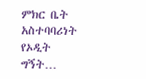ምክር ቤት አስተባባሪነት የኦዲት ግኝት…